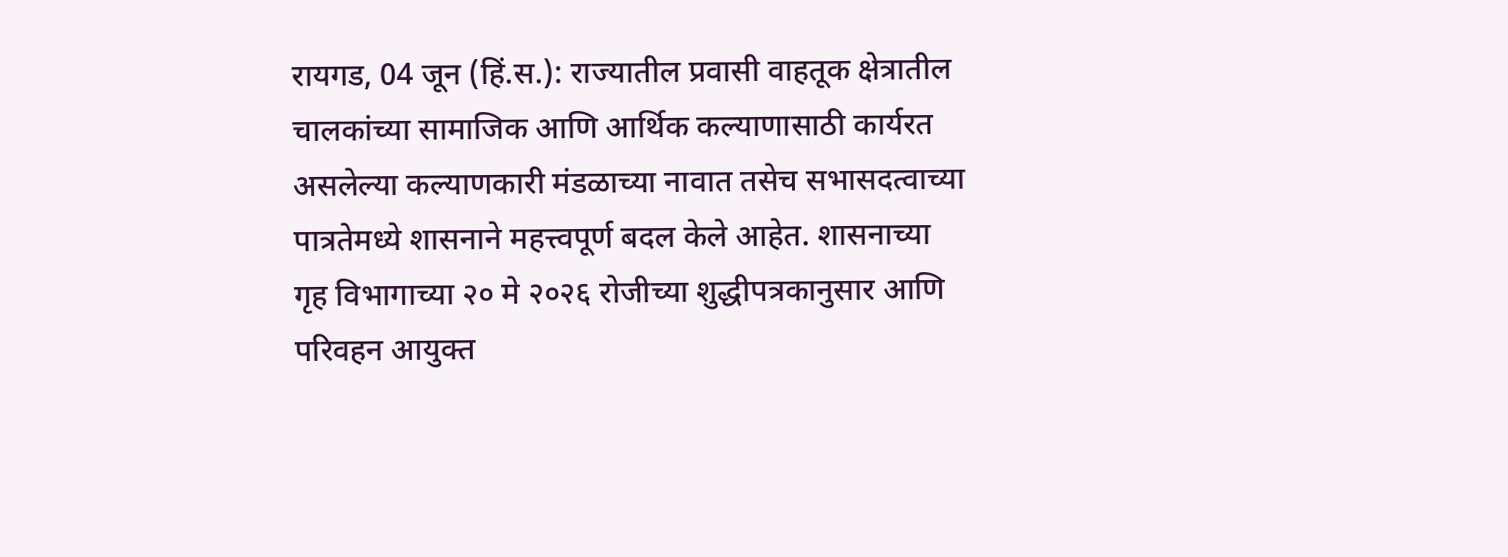रायगड, 04 जून (हिं.स.): राज्यातील प्रवासी वाहतूक क्षेत्रातील चालकांच्या सामाजिक आणि आर्थिक कल्याणासाठी कार्यरत असलेल्या कल्याणकारी मंडळाच्या नावात तसेच सभासदत्वाच्या पात्रतेमध्ये शासनाने महत्त्वपूर्ण बदल केले आहेत. शासनाच्या गृह विभागाच्या २० मे २०२६ रोजीच्या शुद्धीपत्रकानुसार आणि परिवहन आयुक्त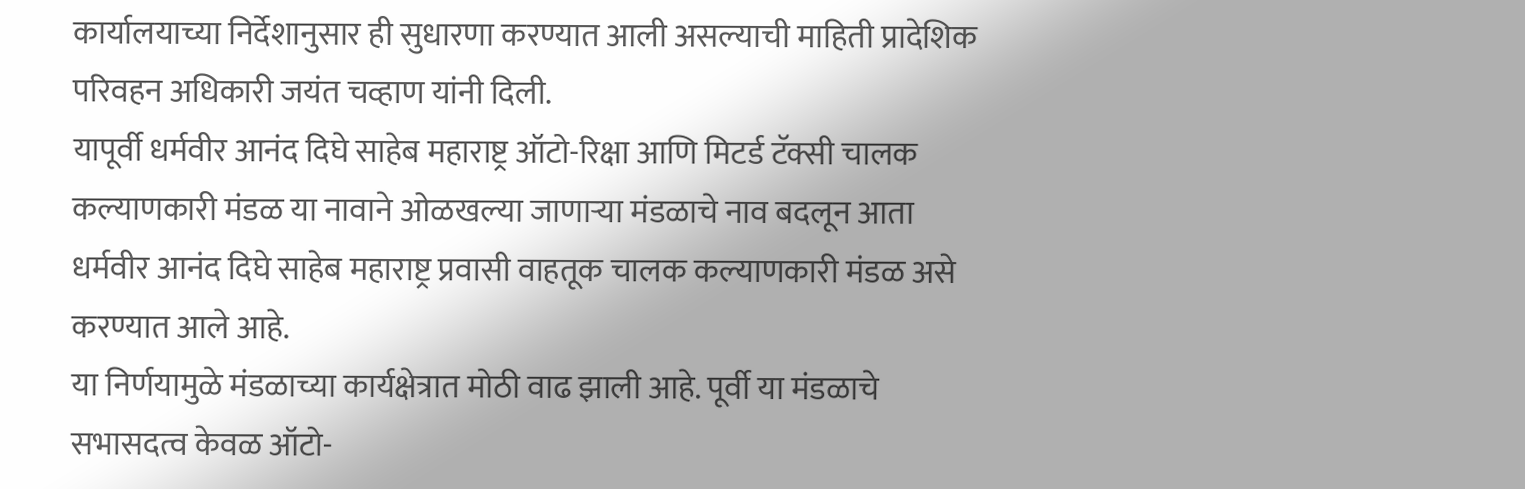कार्यालयाच्या निर्देशानुसार ही सुधारणा करण्यात आली असल्याची माहिती प्रादेशिक परिवहन अधिकारी जयंत चव्हाण यांनी दिली.
यापूर्वी धर्मवीर आनंद दिघे साहेब महाराष्ट्र ऑटो-रिक्षा आणि मिटर्ड टॅक्सी चालक कल्याणकारी मंडळ या नावाने ओळखल्या जाणाऱ्या मंडळाचे नाव बदलून आता धर्मवीर आनंद दिघे साहेब महाराष्ट्र प्रवासी वाहतूक चालक कल्याणकारी मंडळ असे करण्यात आले आहे.
या निर्णयामुळे मंडळाच्या कार्यक्षेत्रात मोठी वाढ झाली आहे. पूर्वी या मंडळाचे सभासदत्व केवळ ऑटो-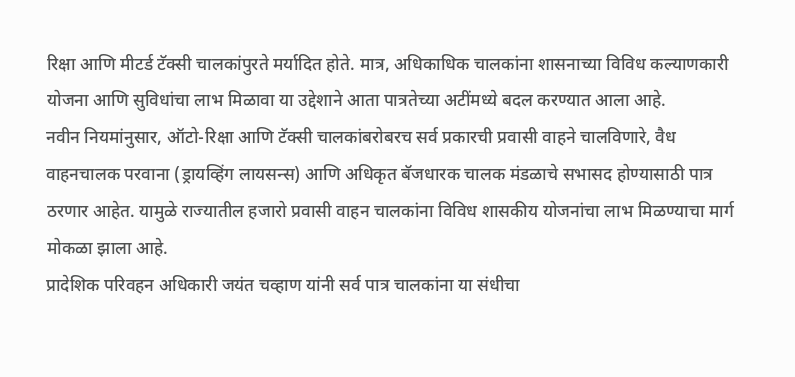रिक्षा आणि मीटर्ड टॅक्सी चालकांपुरते मर्यादित होते. मात्र, अधिकाधिक चालकांना शासनाच्या विविध कल्याणकारी योजना आणि सुविधांचा लाभ मिळावा या उद्देशाने आता पात्रतेच्या अटींमध्ये बदल करण्यात आला आहे.
नवीन नियमांनुसार, ऑटो-रिक्षा आणि टॅक्सी चालकांबरोबरच सर्व प्रकारची प्रवासी वाहने चालविणारे, वैध वाहनचालक परवाना (ड्रायव्हिंग लायसन्स) आणि अधिकृत बॅजधारक चालक मंडळाचे सभासद होण्यासाठी पात्र ठरणार आहेत. यामुळे राज्यातील हजारो प्रवासी वाहन चालकांना विविध शासकीय योजनांचा लाभ मिळण्याचा मार्ग मोकळा झाला आहे.
प्रादेशिक परिवहन अधिकारी जयंत चव्हाण यांनी सर्व पात्र चालकांना या संधीचा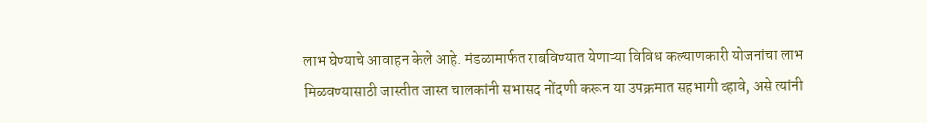लाभ घेण्याचे आवाहन केले आहे. मंडळामार्फत राबविण्यात येणाऱ्या विविध कल्याणकारी योजनांचा लाभ मिळवण्यासाठी जास्तीत जास्त चालकांनी सभासद नोंदणी करून या उपक्रमात सहभागी व्हावे, असे त्यांनी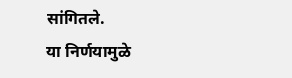सांगितले.
या निर्णयामुळे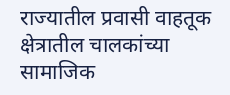राज्यातील प्रवासी वाहतूक क्षेत्रातील चालकांच्या सामाजिक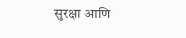सुरक्षा आणि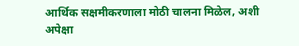आर्थिक सक्षमीकरणाला मोठी चालना मिळेल, अशी अपेक्षा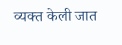व्यक्त केली जात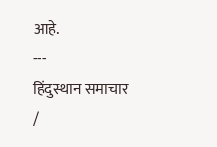आहे.
---
हिंदुस्थान समाचार /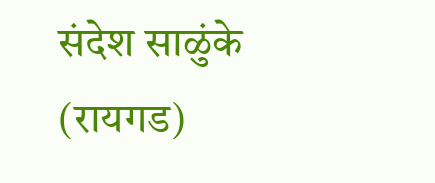संदेश साळुंके (रायगड)